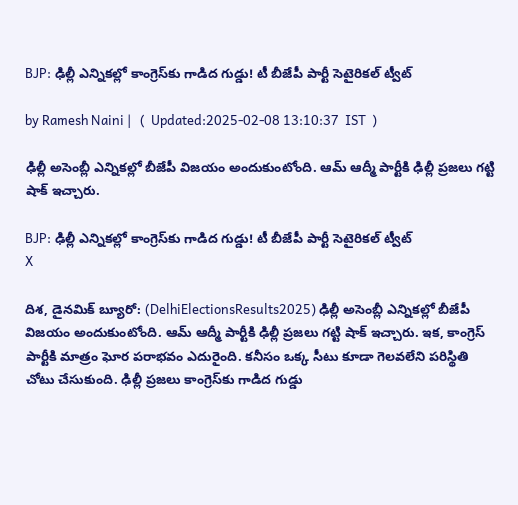BJP: ఢిల్లీ ఎన్నికల్లో కాంగ్రెస్‌కు గాడిద గుడ్డు! టీ బీజేపీ పార్టీ సెటైరికల్ ట్వీట్

by Ramesh Naini |   (  Updated:2025-02-08 13:10:37  IST  )

ఢిల్లీ అసెంబ్లీ ఎన్నికల్లో బీజేపీ విజయం అందుకుంటోంది. ఆమ్ ఆద్మీ పార్టీకి ఢిల్లీ ప్రజలు గట్టి షాక్ ఇచ్చారు.

BJP: ఢిల్లీ ఎన్నికల్లో కాంగ్రెస్‌కు గాడిద గుడ్డు! టీ బీజేపీ పార్టీ సెటైరికల్ ట్వీట్
X

దిశ, డైనమిక్ బ్యూరో: (DelhiElectionsResults2025) ఢిల్లీ అసెంబ్లీ ఎన్నికల్లో బీజేపీ విజయం అందుకుంటోంది. ఆమ్ ఆద్మీ పార్టీకి ఢిల్లీ ప్రజలు గట్టి షాక్ ఇచ్చారు. ఇక, కాంగ్రెస్ పార్టీకి మాత్రం ఘోర పరాభవం ఎదురైంది. కనీసం ఒక్క సీటు కూడా గెలవలేని పరిస్థితి చోటు చేసుకుంది. ఢిల్లీ ప్రజలు కాంగ్రెస్‌కు గాడిద గుడ్డు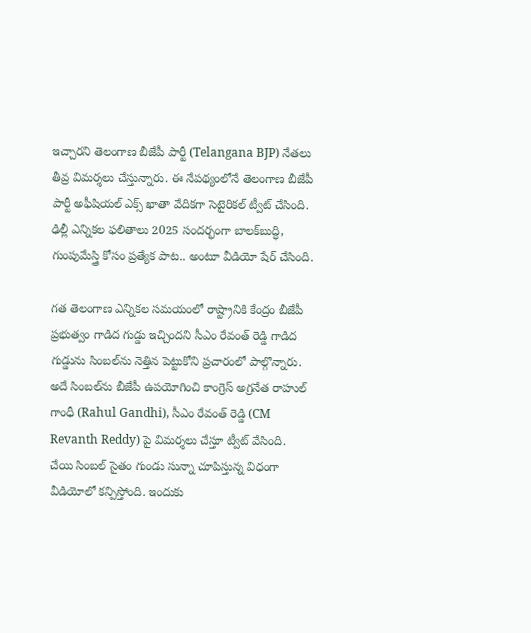ఇచ్చారని తెలంగాణ బీజేపీ పార్టీ (Telangana BJP) నేతలు తీవ్ర విమర్శలు చేస్తున్నారు. ఈ నేపథ్యంలోనే తెలంగాణ బీజేపీ పార్టీ అఫీషియల్ ఎక్స్ ఖాతా వేదికగా సెటైరికల్ ట్వీట్ చేసింది. ఢిల్లీ ఎన్నికల ఫలితాలు 2025 సందర్భంగా బాలక్‌బుద్ధి, గుంపుమేస్త్రి కోసం ప్రత్యేక పాట.. అంటూ వీడియో షేర్ చేసింది.

గత తెలంగాణ ఎన్నికల సమయంలో రాష్ట్రానికి కేంద్రం బీజేపీ ప్రభుత్వం గాడిద గుడ్డు ఇచ్చిందని సీఎం రేవంత్ రెడ్డి గాడిద గుడ్డును సింబల్‌ను నెత్తిన పెట్టుకోని ప్రచారంలో పాల్గొన్నారు. అదే సింబల్‌ను బీజేపీ ఉపయోగించి కాంగ్రెస్ అగ్రనేత రాహుల్ గాంధీ (Rahul Gandhi), సీఎం రేవంత్ రెడ్డి (CM Revanth Reddy) పై విమర్శలు చేస్తూ ట్వీట్ వేసింది. చేయి సింబల్ సైతం గుండు సున్నా చూపిస్తున్న విధంగా వీడియోలో కన్పిస్తోంది. ఇందుకు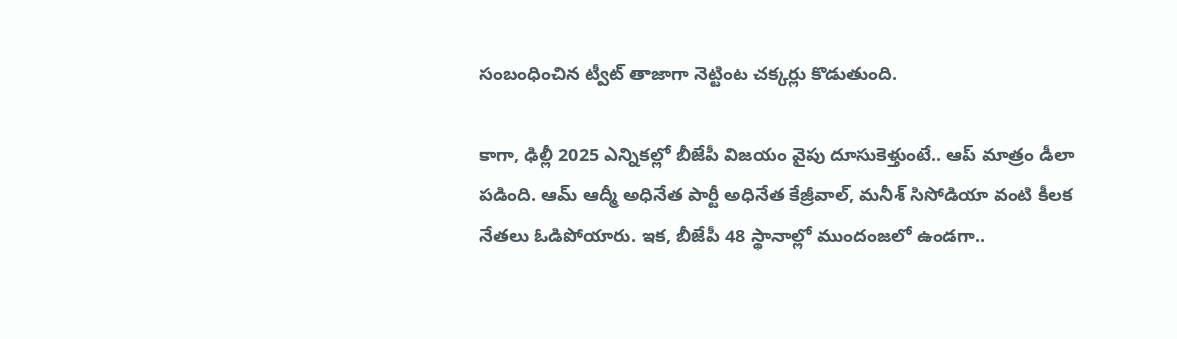సంబంధించిన ట్వీట్ తాజాగా నెట్టింట చక్కర్లు కొడుతుంది.

కాగా, ఢిల్లీ 2025 ఎన్నికల్లో బీజేపీ విజయం వైపు దూసుకెళ్తుంటే.. ఆప్ మాత్రం డీలా పడింది. ఆమ్ ఆద్మీ అధినేత పార్టీ అధినేత కేజ్రీవాల్, మనీశ్ సిసోడియా వంటి కీలక నేతలు ఓడిపోయారు. ఇక, బీజేపీ 48 స్థానాల్లో ముందంజలో ఉండగా..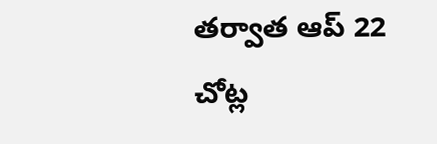తర్వాత ఆప్ 22 చోట్ల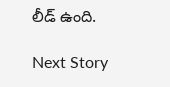లీడ్‌ ఉంది.

Next Story